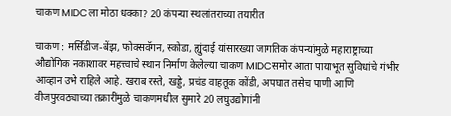चाकण MIDCला मोठा धक्का? 20 कंपन्या स्थलांतराच्या तयारीत

चाकण : मर्सिडीज-बेंझ, फोक्सवॅगन, स्कोडा, ह्युंदाई यांसारख्या जागतिक कंपन्यांमुळे महाराष्ट्राच्या औद्योगिक नकाशावर महत्त्वाचे स्थान निर्माण केलेल्या चाकण MIDCसमोर आता पायाभूत सुविधांचे गंभीर आव्हान उभे राहिले आहे. खराब रस्ते, खड्डे, प्रचंड वाहतूक कोंडी, अपघात तसेच पाणी आणि वीजपुरवठ्याच्या तक्रारींमुळे चाकणमधील सुमारे 20 लघुउद्योगांनी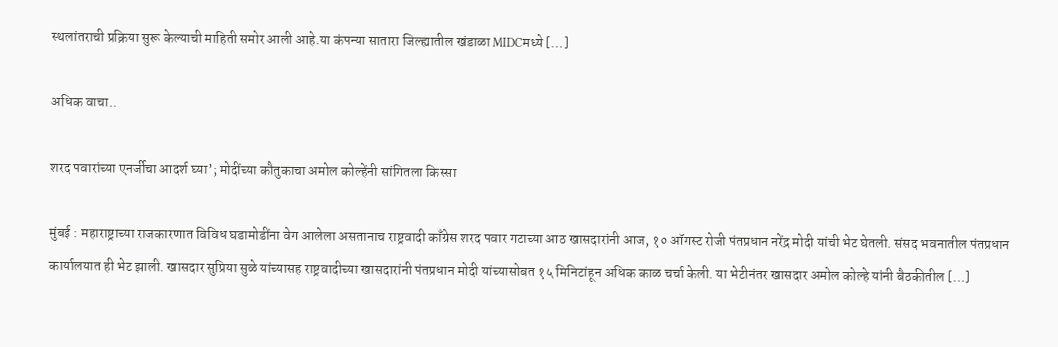स्थलांतराची प्रक्रिया सुरू केल्याची माहिती समोर आली आहे.या कंपन्या सातारा जिल्ह्यातील खंडाळा MIDCमध्ये […]

अधिक वाचा..

शरद पवारांच्या एनर्जीचा आदर्श घ्या’; मोदींच्या कौतुकाचा अमोल कोल्हेंनी सांगितला किस्सा

मुंबई : महाराष्ट्राच्या राजकारणात विविध घडामोडींना वेग आलेला असतानाच राष्ट्रवादी काँग्रेस शरद पवार गटाच्या आठ खासदारांनी आज, १० ऑगस्ट रोजी पंतप्रधान नरेंद्र मोदी यांची भेट घेतली. संसद भवनातील पंतप्रधान कार्यालयात ही भेट झाली. खासदार सुप्रिया सुळे यांच्यासह राष्ट्रवादीच्या खासदारांनी पंतप्रधान मोदी यांच्यासोबत १५ मिनिटांहून अधिक काळ चर्चा केली. या भेटीनंतर खासदार अमोल कोल्हे यांनी बैठकीतील […]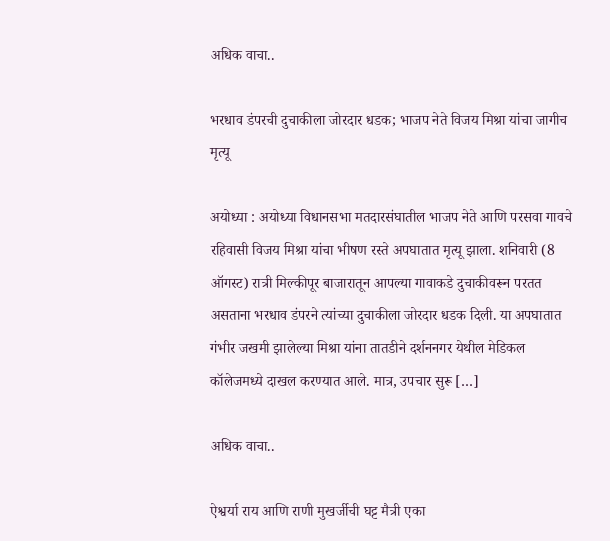अधिक वाचा..

भरधाव डंपरची दुचाकीला जोरदार धडक; भाजप नेते विजय मिश्रा यांचा जागीच मृत्यू

अयोध्या : अयोध्या विधानसभा मतदारसंघातील भाजप नेते आणि परसवा गावचे रहिवासी विजय मिश्रा यांचा भीषण रस्ते अपघातात मृत्यू झाला. शनिवारी (8 ऑगस्ट) रात्री मिल्कीपूर बाजारातून आपल्या गावाकडे दुचाकीवरून परतत असताना भरधाव डंपरने त्यांच्या दुचाकीला जोरदार धडक दिली. या अपघातात गंभीर जखमी झालेल्या मिश्रा यांना तातडीने दर्शननगर येथील मेडिकल कॉलेजमध्ये दाखल करण्यात आले. मात्र, उपचार सुरू […]

अधिक वाचा..

ऐश्वर्या राय आणि राणी मुखर्जीची घट्ट मैत्री एका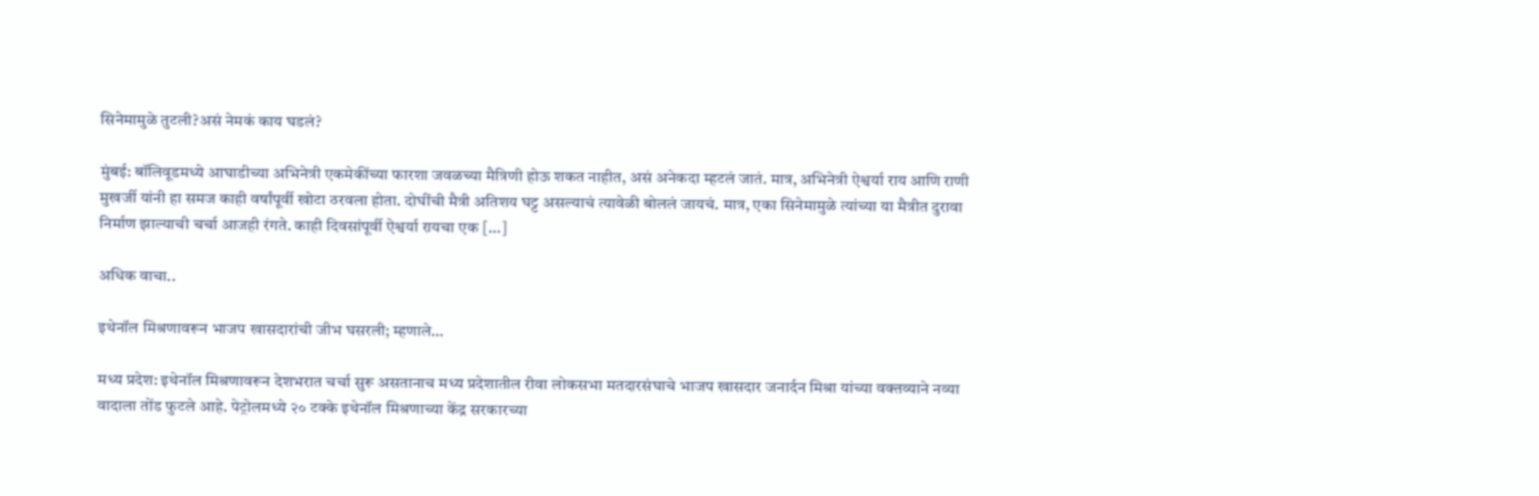सिनेमामुळे तुटली?असं नेमकं काय घडलं?

मुंबई: बॉलिवूडमध्ये आघाडीच्या अभिनेत्री एकमेकींच्या फारशा जवळच्या मैत्रिणी होऊ शकत नाहीत, असं अनेकदा म्हटलं जातं. मात्र, अभिनेत्री ऐश्वर्या राय आणि राणी मुखर्जी यांनी हा समज काही वर्षांपूर्वी खोटा ठरवला होता. दोघींची मैत्री अतिशय घट्ट असल्याचं त्यावेळी बोललं जायचं. मात्र, एका सिनेमामुळे त्यांच्या या मैत्रीत दुरावा निर्माण झाल्याची चर्चा आजही रंगते. काही दिवसांपूर्वी ऐश्वर्या रायचा एक […]

अधिक वाचा..

इथेनॉल मिश्रणावरून भाजप खासदारांची जीभ घसरली; म्हणाले…

मध्य प्रदेश: इथेनॉल मिश्रणावरून देशभरात चर्चा सुरू असतानाच मध्य प्रदेशातील रीवा लोकसभा मतदारसंघाचे भाजप खासदार जनार्दन मिश्रा यांच्या वक्तव्याने नव्या वादाला तोंड फुटले आहे. पेट्रोलमध्ये २० टक्के इथेनॉल मिश्रणाच्या केंद्र सरकारच्या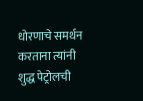धोरणाचे समर्थन करताना त्यांनी शुद्ध पेट्रोलची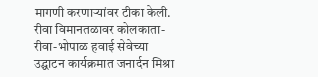मागणी करणाऱ्यांवर टीका केली. रीवा विमानतळावर कोलकाता-रीवा-भोपाळ हवाई सेवेच्या उद्घाटन कार्यक्रमात जनार्दन मिश्रा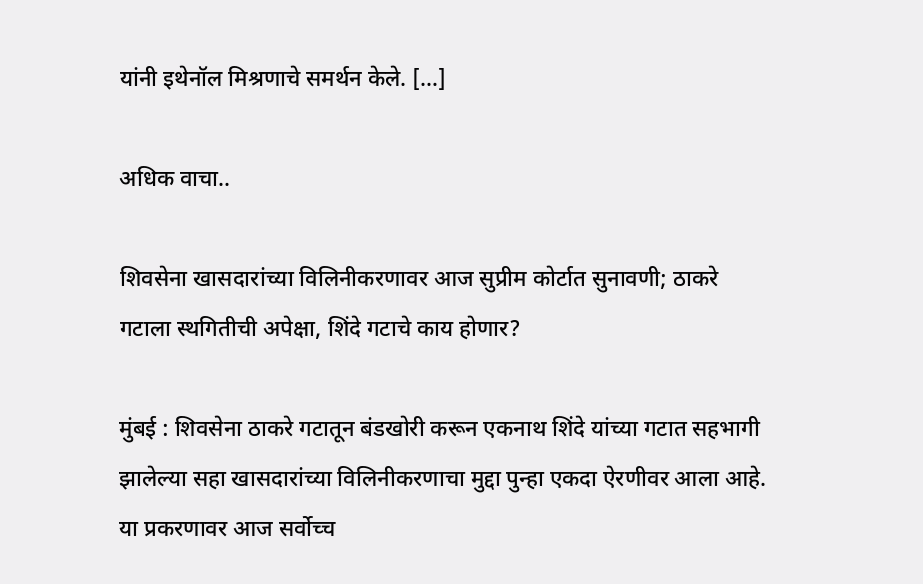यांनी इथेनॉल मिश्रणाचे समर्थन केले. […]

अधिक वाचा..

शिवसेना खासदारांच्या विलिनीकरणावर आज सुप्रीम कोर्टात सुनावणी; ठाकरे गटाला स्थगितीची अपेक्षा, शिंदे गटाचे काय होणार?

मुंबई : शिवसेना ठाकरे गटातून बंडखोरी करून एकनाथ शिंदे यांच्या गटात सहभागी झालेल्या सहा खासदारांच्या विलिनीकरणाचा मुद्दा पुन्हा एकदा ऐरणीवर आला आहे. या प्रकरणावर आज सर्वोच्च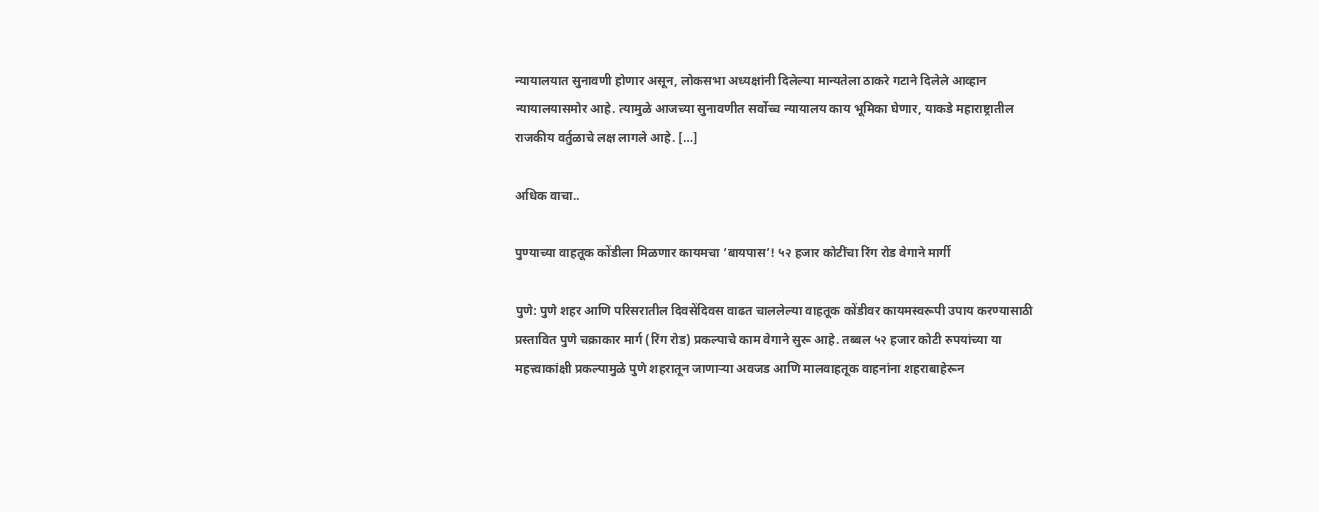न्यायालयात सुनावणी होणार असून, लोकसभा अध्यक्षांनी दिलेल्या मान्यतेला ठाकरे गटाने दिलेले आव्हान न्यायालयासमोर आहे. त्यामुळे आजच्या सुनावणीत सर्वोच्च न्यायालय काय भूमिका घेणार, याकडे महाराष्ट्रातील राजकीय वर्तुळाचे लक्ष लागले आहे. […]

अधिक वाचा..

पुण्याच्या वाहतूक कोंडीला मिळणार कायमचा ‘बायपास’! ५२ हजार कोटींचा रिंग रोड वेगाने मार्गी

पुणे: पुणे शहर आणि परिसरातील दिवसेंदिवस वाढत चाललेल्या वाहतूक कोंडीवर कायमस्वरूपी उपाय करण्यासाठी प्रस्तावित पुणे चक्राकार मार्ग (रिंग रोड) प्रकल्पाचे काम वेगाने सुरू आहे. तब्बल ५२ हजार कोटी रुपयांच्या या महत्त्वाकांक्षी प्रकल्पामुळे पुणे शहरातून जाणाऱ्या अवजड आणि मालवाहतूक वाहनांना शहराबाहेरून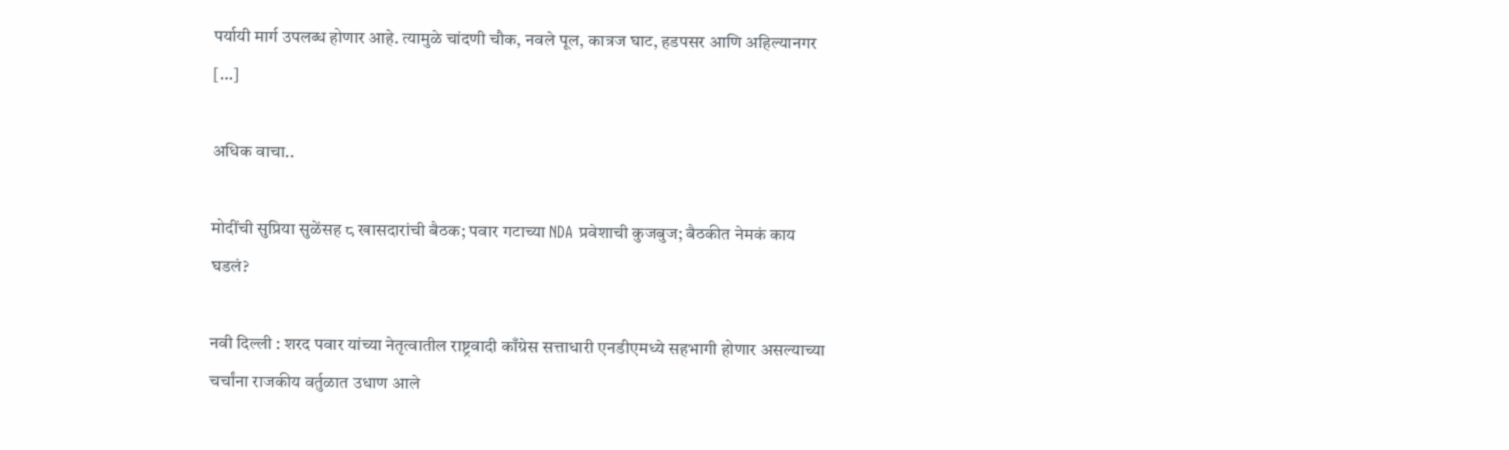पर्यायी मार्ग उपलब्ध होणार आहे. त्यामुळे चांदणी चौक, नवले पूल, कात्रज घाट, हडपसर आणि अहिल्यानगर […]

अधिक वाचा..

मोदींची सुप्रिया सुळेंसह ८ खासदारांची बैठक; पवार गटाच्या NDA प्रवेशाची कुजबुज; बैठकीत नेमकं काय घडलं?

नवी दिल्ली : शरद पवार यांच्या नेतृत्वातील राष्ट्रवादी काँग्रेस सत्ताधारी एनडीएमध्ये सहभागी होणार असल्याच्या चर्चांना राजकीय वर्तुळात उधाण आले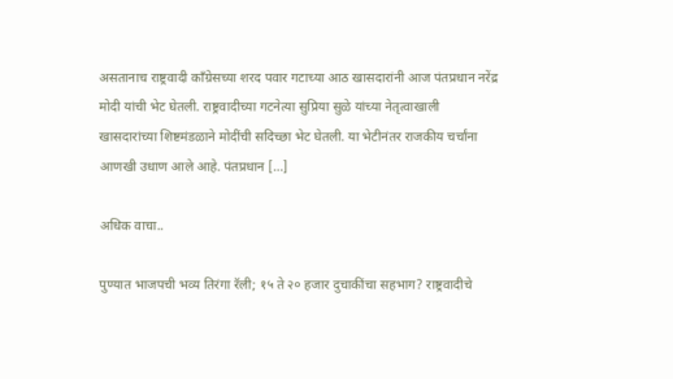असतानाच राष्ट्रवादी काँग्रेसच्या शरद पवार गटाच्या आठ खासदारांनी आज पंतप्रधान नरेंद्र मोदी यांची भेट घेतली. राष्ट्रवादीच्या गटनेत्या सुप्रिया सुळे यांच्या नेतृत्वाखाली खासदारांच्या शिष्टमंडळाने मोदींची सदिच्छा भेट घेतली. या भेटीनंतर राजकीय चर्चांना आणखी उधाण आले आहे. पंतप्रधान […]

अधिक वाचा..

पुण्यात भाजपची भव्य तिरंगा रॅली; १५ ते २० हजार दुचाकींचा सहभाग? राष्ट्रवादीचे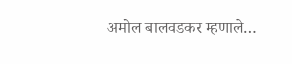अमोल बालवडकर म्हणाले…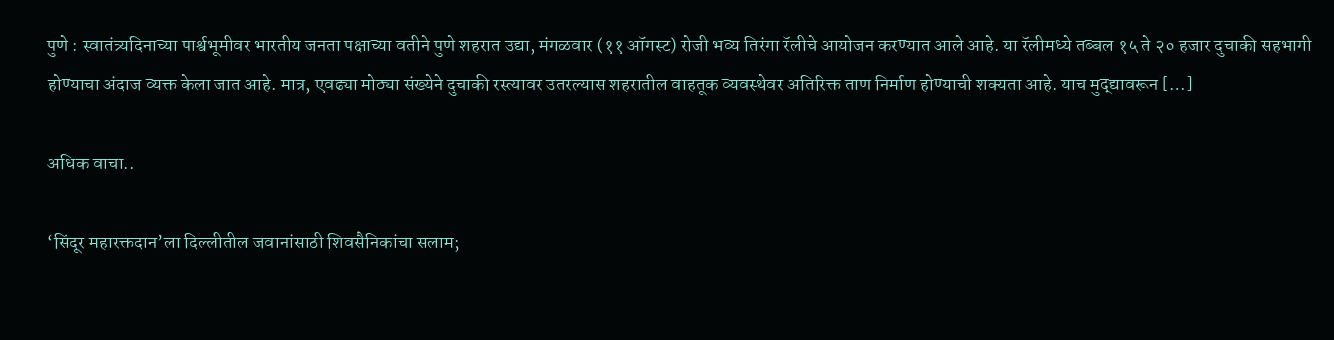पुणे : स्वातंत्र्यदिनाच्या पार्श्वभूमीवर भारतीय जनता पक्षाच्या वतीने पुणे शहरात उद्या, मंगळवार (११ ऑगस्ट) रोजी भव्य तिरंगा रॅलीचे आयोजन करण्यात आले आहे. या रॅलीमध्ये तब्बल १५ ते २० हजार दुचाकी सहभागी होण्याचा अंदाज व्यक्त केला जात आहे. मात्र, एवढ्या मोठ्या संख्येने दुचाकी रस्त्यावर उतरल्यास शहरातील वाहतूक व्यवस्थेवर अतिरिक्त ताण निर्माण होण्याची शक्यता आहे. याच मुद्द्यावरून […]

अधिक वाचा..

‘सिंदूर महारक्तदान’ला दिल्लीतील जवानांसाठी शिवसैनिकांचा सलाम;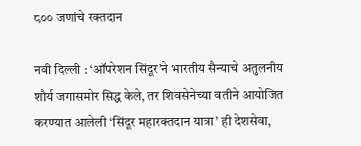८०० जणांचे रक्तदान

नवी दिल्ली : ‘ऑपरेशन सिंदूर’ने भारतीय सैन्याचे अतुलनीय शौर्य जगासमोर सिद्ध केले, तर शिवसेनेच्या वतीने आयोजित करण्यात आलेली ‘सिंदूर महारक्तदान यात्रा’ ही देशसेवा,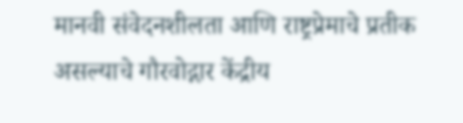मानवी संवेदनशीलता आणि राष्ट्रप्रेमाचे प्रतीक असल्याचे गौरवोद्गार केंद्रीय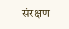संरक्षण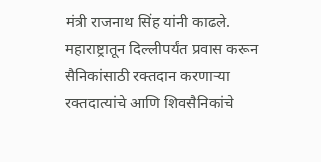मंत्री राजनाथ सिंह यांनी काढले. महाराष्ट्रातून दिल्लीपर्यंत प्रवास करून सैनिकांसाठी रक्तदान करणाऱ्या रक्तदात्यांचे आणि शिवसैनिकांचे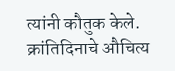त्यांनी कौतुक केले. क्रांतिदिनाचे औचित्य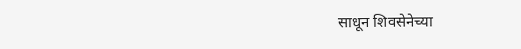साधून शिवसेनेच्या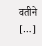वतीने […]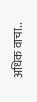अधिक वाचा..